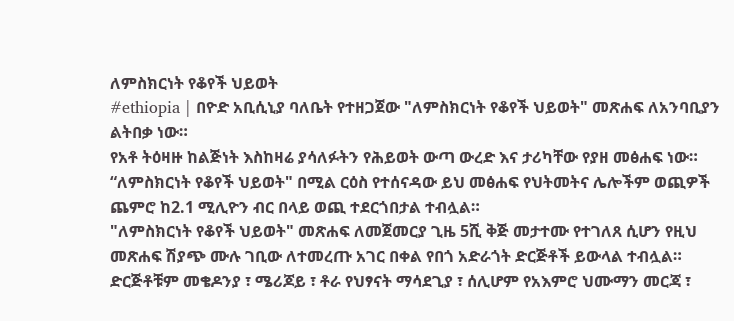ለምስክርነት የቆየች ህይወት
#ethiopia | በዮድ አቢሲኒያ ባለቤት የተዘጋጀው "ለምስክርነት የቆየች ህይወት" መጽሐፍ ለአንባቢያን ልትበቃ ነው።
የአቶ ትዕዛዙ ከልጅነት እስከዛሬ ያሳለፉትን የሕይወት ውጣ ውረድ እና ታሪካቸው የያዘ መፅሐፍ ነው።
“ለምስክርነት የቆየች ህይወት" በሚል ርዕስ የተሰናዳው ይህ መፅሐፍ የህትመትና ሌሎችም ወጪዎች ጨምሮ ከ2.1 ሚሊዮን ብር በላይ ወጪ ተደርጎበታል ተብሏል።
"ለምስክርነት የቆየች ህይወት" መጽሐፍ ለመጀመርያ ጊዜ 5ሺ ቅጅ መታተሙ የተገለጸ ሲሆን የዚህ መጽሐፍ ሽያጭ ሙሉ ገቢው ለተመረጡ አገር በቀል የበጎ አድራጎት ድርጅቶች ይውላል ተብሏል።
ድርጅቶቹም መቄዶንያ ፣ ሜሪጆይ ፣ ቶራ የህፃናት ማሳደጊያ ፣ ሰሊሆም የአእምሮ ህሙማን መርጃ ፣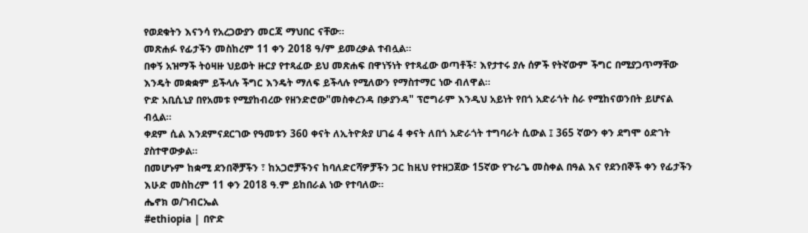የወደቁትን እናንሳ የአረጋውያን መርጃ ማህበር ናቸው።
መጽሐፉ የፊታችን መስከረም 11 ቀን 2018 ዓ/ም ይመረቃል ተብሏል።
በቀኝ አዝማች ትዕዛዙ ህይወት ዙርያ የተጻፈው ይህ መጽሐፍ በዋነኝነት የተጻፈው ወጣቶች፣ እየታተሩ ያሉ ሰዎች የትኛውም ችግር በሚያጋጥማቸው እንዴት መቋቋም ይችላሉ ችግር እንዴት ማለፍ ይችላሉ የሚለውን የማስተማር ነው ብለዋል።
ዮድ አቢሲኒያ በየአመቱ የሚያከብረው የዘንድሮው"መስቀረንዳ በቃያንዳ" ፕሮግራም እንዲህ አይነት የበጎ አድራጎት ስራ የሚከናወንበት ይሆናል ብሏል።
ቀደም ሲል እንደምናደርገው የዓመቱን 360 ቀናት ለኢትዮጵያ ሀገሬ 4 ቀናት ለበጎ አድራጎት ተግባራት ሲውል ፤ 365 ኛውን ቀን ደግሞ ዕድገት ያስተዋውቃል።
በመሆኑም ከቋሚ ደንበኞቻችን ፣ ከአጋሮቻችንና ከባለድርሻዎቻችን ጋር ከዚህ የተዘጋጀው 15ኛው የጉራጌ መስቀል በዓል እና የደንበኞች ቀን የፊታችን እሁድ መስከረም 11 ቀን 2018 ዓ.ም ይከበራል ነው የተባለው።
ሔኖክ ወ/ገብርኤል
#ethiopia | በዮድ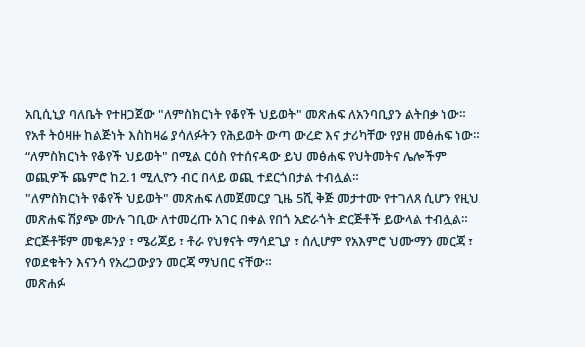አቢሲኒያ ባለቤት የተዘጋጀው "ለምስክርነት የቆየች ህይወት" መጽሐፍ ለአንባቢያን ልትበቃ ነው።
የአቶ ትዕዛዙ ከልጅነት እስከዛሬ ያሳለፉትን የሕይወት ውጣ ውረድ እና ታሪካቸው የያዘ መፅሐፍ ነው።
“ለምስክርነት የቆየች ህይወት" በሚል ርዕስ የተሰናዳው ይህ መፅሐፍ የህትመትና ሌሎችም ወጪዎች ጨምሮ ከ2.1 ሚሊዮን ብር በላይ ወጪ ተደርጎበታል ተብሏል።
"ለምስክርነት የቆየች ህይወት" መጽሐፍ ለመጀመርያ ጊዜ 5ሺ ቅጅ መታተሙ የተገለጸ ሲሆን የዚህ መጽሐፍ ሽያጭ ሙሉ ገቢው ለተመረጡ አገር በቀል የበጎ አድራጎት ድርጅቶች ይውላል ተብሏል።
ድርጅቶቹም መቄዶንያ ፣ ሜሪጆይ ፣ ቶራ የህፃናት ማሳደጊያ ፣ ሰሊሆም የአእምሮ ህሙማን መርጃ ፣ የወደቁትን እናንሳ የአረጋውያን መርጃ ማህበር ናቸው።
መጽሐፉ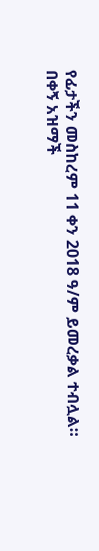የፊታችን መስከረም 11 ቀን 2018 ዓ/ም ይመረቃል ተብሏል።
በቀኝ አዝማች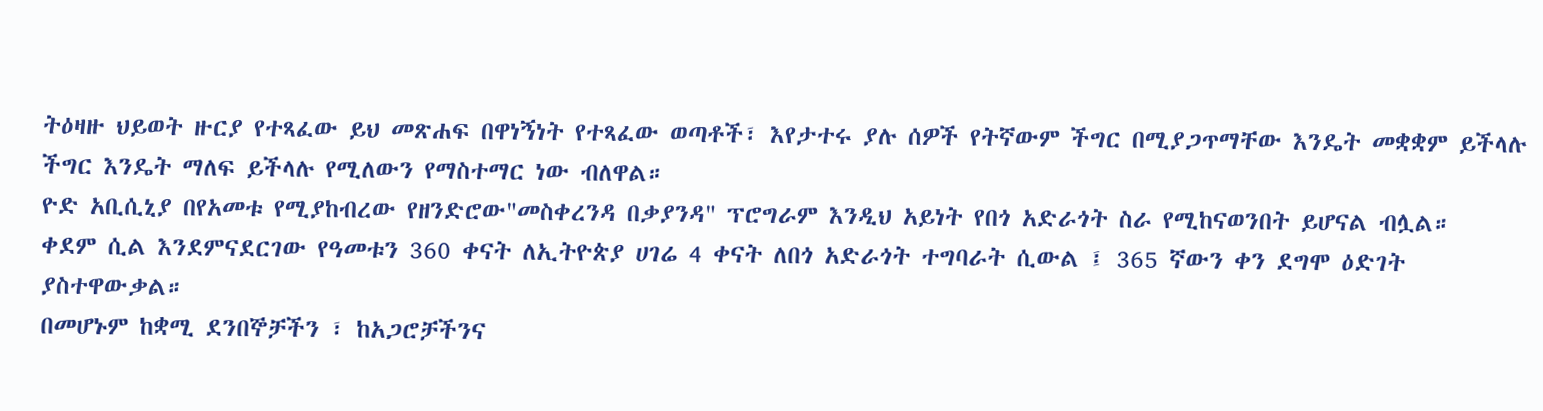ትዕዛዙ ህይወት ዙርያ የተጻፈው ይህ መጽሐፍ በዋነኝነት የተጻፈው ወጣቶች፣ እየታተሩ ያሉ ሰዎች የትኛውም ችግር በሚያጋጥማቸው እንዴት መቋቋም ይችላሉ ችግር እንዴት ማለፍ ይችላሉ የሚለውን የማስተማር ነው ብለዋል።
ዮድ አቢሲኒያ በየአመቱ የሚያከብረው የዘንድሮው"መስቀረንዳ በቃያንዳ" ፕሮግራም እንዲህ አይነት የበጎ አድራጎት ስራ የሚከናወንበት ይሆናል ብሏል።
ቀደም ሲል እንደምናደርገው የዓመቱን 360 ቀናት ለኢትዮጵያ ሀገሬ 4 ቀናት ለበጎ አድራጎት ተግባራት ሲውል ፤ 365 ኛውን ቀን ደግሞ ዕድገት ያስተዋውቃል።
በመሆኑም ከቋሚ ደንበኞቻችን ፣ ከአጋሮቻችንና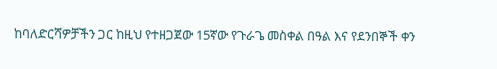ከባለድርሻዎቻችን ጋር ከዚህ የተዘጋጀው 15ኛው የጉራጌ መስቀል በዓል እና የደንበኞች ቀን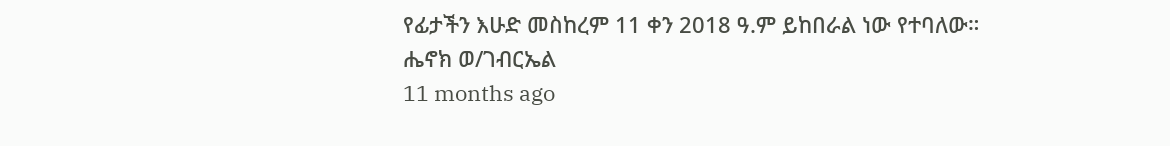የፊታችን እሁድ መስከረም 11 ቀን 2018 ዓ.ም ይከበራል ነው የተባለው።
ሔኖክ ወ/ገብርኤል
11 months ago